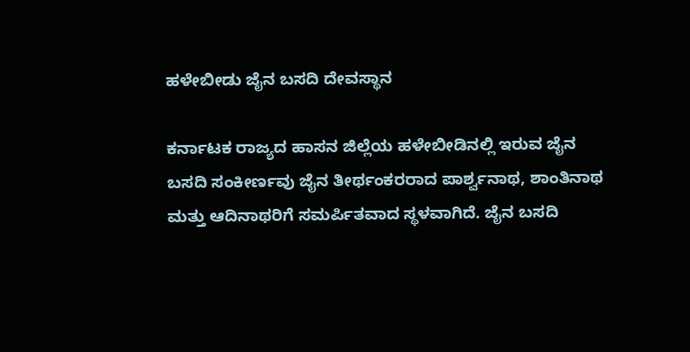ಹಳೇಬೀಡು ಜೈನ ಬಸದಿ ದೇವಸ್ಥಾನ

ಕರ್ನಾಟಕ ರಾಜ್ಯದ ಹಾಸನ ಜಿಲ್ಲೆಯ ಹಳೇಬೀಡಿನಲ್ಲಿ ಇರುವ ಜೈನ ಬಸದಿ ಸಂಕೀರ್ಣವು ಜೈನ ತೀರ್ಥಂಕರರಾದ ಪಾರ್ಶ್ವನಾಥ, ಶಾಂತಿನಾಥ ಮತ್ತು ಆದಿನಾಥರಿಗೆ ಸಮರ್ಪಿತವಾದ ಸ್ಥಳವಾಗಿದೆ. ಜೈನ ಬಸದಿ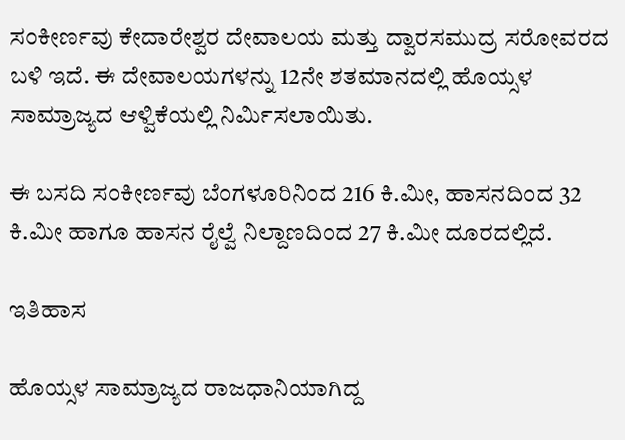ಸಂಕೀರ್ಣವು ಕೇದಾರೇಶ್ವರ ದೇವಾಲಯ ಮತ್ತು ದ್ವಾರಸಮುದ್ರ ಸರೋವರದ ಬಳಿ ಇದೆ. ಈ ದೇವಾಲಯಗಳನ್ನು 12ನೇ ಶತಮಾನದಲ್ಲಿ ಹೊಯ್ಸಳ ಸಾಮ್ರಾಜ್ಯದ ಆಳ್ವಿಕೆಯಲ್ಲಿ ನಿರ್ಮಿಸಲಾಯಿತು.

ಈ ಬಸದಿ ಸಂಕೀರ್ಣವು ಬೆಂಗಳೂರಿನಿಂದ 216 ಕಿ.ಮೀ, ಹಾಸನದಿಂದ 32 ಕಿ.ಮೀ ಹಾಗೂ ಹಾಸನ ರೈಲ್ವೆ ನಿಲ್ದಾಣದಿಂದ 27 ಕಿ.ಮೀ ದೂರದಲ್ಲಿದೆ.

ಇತಿಹಾಸ

ಹೊಯ್ಸಳ ಸಾಮ್ರಾಜ್ಯದ ರಾಜಧಾನಿಯಾಗಿದ್ದ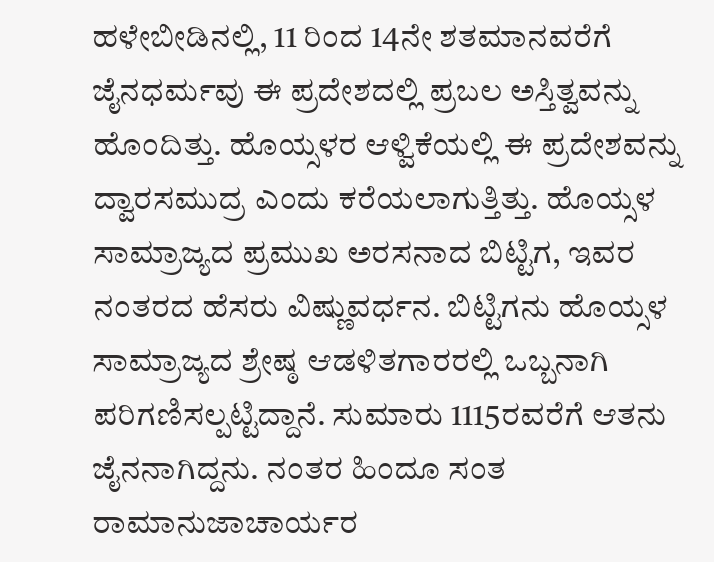ಹಳೇಬೀಡಿನಲ್ಲಿ, 11 ರಿಂದ 14ನೇ ಶತಮಾನವರೆಗೆ ಜೈನಧರ್ಮವು ಈ ಪ್ರದೇಶದಲ್ಲಿ ಪ್ರಬಲ ಅಸ್ತಿತ್ವವನ್ನು ಹೊಂದಿತ್ತು. ಹೊಯ್ಸಳರ ಆಳ್ವಿಕೆಯಲ್ಲಿ ಈ ಪ್ರದೇಶವನ್ನು ದ್ವಾರಸಮುದ್ರ ಎಂದು ಕರೆಯಲಾಗುತ್ತಿತ್ತು. ಹೊಯ್ಸಳ ಸಾಮ್ರಾಜ್ಯದ ಪ್ರಮುಖ ಅರಸನಾದ ಬಿಟ್ಟಿಗ, ಇವರ ನಂತರದ ಹೆಸರು ವಿಷ್ಣುವರ್ಧನ. ಬಿಟ್ಟಿಗನು ಹೊಯ್ಸಳ ಸಾಮ್ರಾಜ್ಯದ ಶ್ರೇಷ್ಠ ಆಡಳಿತಗಾರರಲ್ಲಿ ಒಬ್ಬನಾಗಿ ಪರಿಗಣಿಸಲ್ಪಟ್ಟಿದ್ದಾನೆ. ಸುಮಾರು 1115ರವರೆಗೆ ಆತನು ಜೈನನಾಗಿದ್ದನು. ನಂತರ ಹಿಂದೂ ಸಂತ ರಾಮಾನುಜಾಚಾರ್ಯರ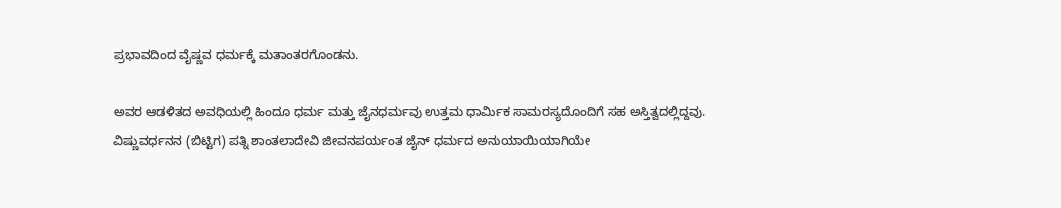ಪ್ರಭಾವದಿಂದ ವೈಷ್ಣವ ಧರ್ಮಕ್ಕೆ ಮತಾಂತರಗೊಂಡನು.

ಅವರ ಆಡಳಿತದ ಅವಧಿಯಲ್ಲಿ ಹಿಂದೂ ಧರ್ಮ ಮತ್ತು ಜೈನಧರ್ಮವು ಉತ್ತಮ ಧಾರ್ಮಿಕ ಸಾಮರಸ್ಯದೊಂದಿಗೆ ಸಹ ಅಸ್ತಿತ್ವದಲ್ಲಿದ್ದವು. ವಿಷ್ಣುವರ್ಧನನ (ಬಿಟ್ಟಿಗ) ಪತ್ನಿ ಶಾಂತಲಾದೇವಿ ಜೀವನಪರ್ಯಂತ ಜೈನ್ ಧರ್ಮದ ಅನುಯಾಯಿಯಾಗಿಯೇ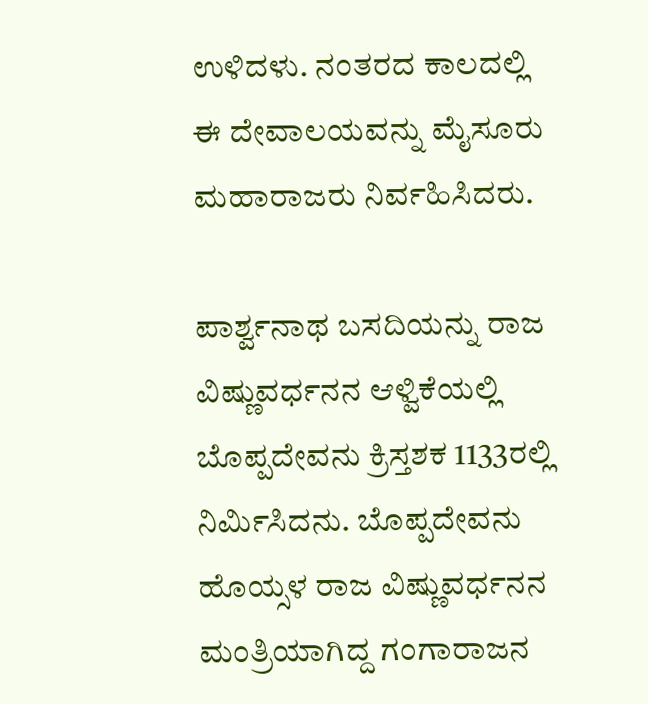ಉಳಿದಳು. ನಂತರದ ಕಾಲದಲ್ಲಿ ಈ ದೇವಾಲಯವನ್ನು ಮೈಸೂರು ಮಹಾರಾಜರು ನಿರ್ವಹಿಸಿದರು.

ಪಾರ್ಶ್ವನಾಥ ಬಸದಿಯನ್ನು ರಾಜ ವಿಷ್ಣುವರ್ಧನನ ಆಳ್ವಿಕೆಯಲ್ಲಿ ಬೊಪ್ಪದೇವನು ಕ್ರಿಸ್ತಶಕ 1133ರಲ್ಲಿ ನಿರ್ಮಿಸಿದನು. ಬೊಪ್ಪದೇವನು ಹೊಯ್ಸಳ ರಾಜ ವಿಷ್ಣುವರ್ಧನನ ಮಂತ್ರಿಯಾಗಿದ್ದ ಗಂಗಾರಾಜನ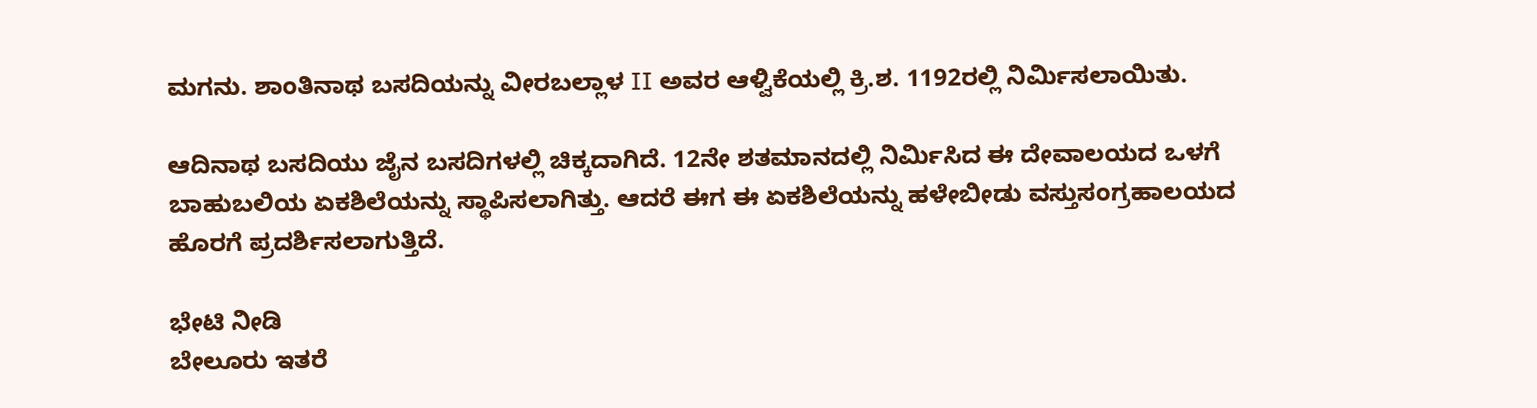ಮಗನು. ಶಾಂತಿನಾಥ ಬಸದಿಯನ್ನು ವೀರಬಲ್ಲಾಳ II ಅವರ ಆಳ್ವಿಕೆಯಲ್ಲಿ ಕ್ರಿ.ಶ. 1192ರಲ್ಲಿ ನಿರ್ಮಿಸಲಾಯಿತು.

ಆದಿನಾಥ ಬಸದಿಯು ಜೈನ ಬಸದಿಗಳಲ್ಲಿ ಚಿಕ್ಕದಾಗಿದೆ. 12ನೇ ಶತಮಾನದಲ್ಲಿ ನಿರ್ಮಿಸಿದ ಈ ದೇವಾಲಯದ ಒಳಗೆ ಬಾಹುಬಲಿಯ ಏಕಶಿಲೆಯನ್ನು ಸ್ಥಾಪಿಸಲಾಗಿತ್ತು. ಆದರೆ ಈಗ ಈ ಏಕಶಿಲೆಯನ್ನು ಹಳೇಬೀಡು ವಸ್ತುಸಂಗ್ರಹಾಲಯದ ಹೊರಗೆ ಪ್ರದರ್ಶಿಸಲಾಗುತ್ತಿದೆ.

ಭೇಟಿ ನೀಡಿ
ಬೇಲೂರು ಇತರೆ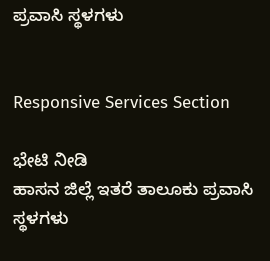ಪ್ರವಾಸಿ ಸ್ಥಳಗಳು


Responsive Services Section

ಭೇಟಿ ನೀಡಿ
ಹಾಸನ ಜಿಲ್ಲೆ ಇತರೆ ತಾಲೂಕು ಪ್ರವಾಸಿ ಸ್ಥಳಗಳು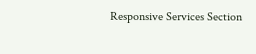Responsive Services Section